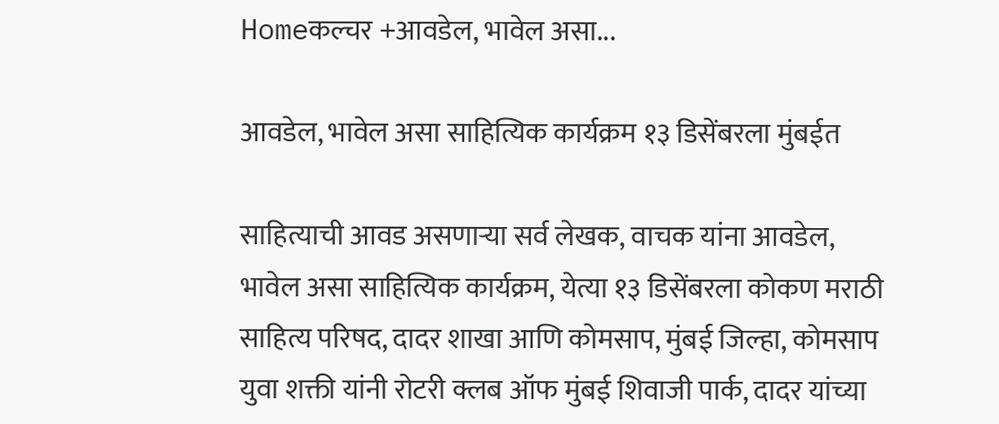Homeकल्चर +आवडेल, भावेल असा...

आवडेल, भावेल असा साहित्यिक कार्यक्रम १३ डिसेंबरला मुंबईत

साहित्याची आवड असणाऱ्या सर्व लेखक, वाचक यांना आवडेल, भावेल असा साहित्यिक कार्यक्रम, येत्या १३ डिसेंबरला कोकण मराठी साहित्य परिषद, दादर शाखा आणि कोमसाप, मुंबई जिल्हा, कोमसाप युवा शक्ती यांनी रोटरी क्लब ऑफ मुंबई शिवाजी पार्क, दादर यांच्या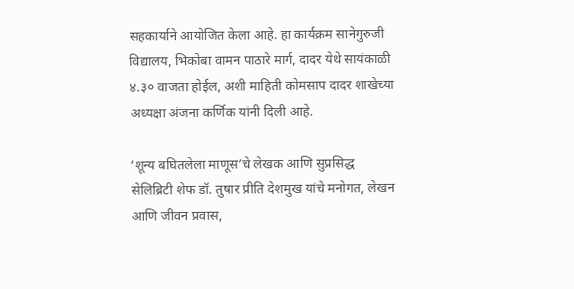सहकार्याने आयोजित केला आहे. हा कार्यक्रम सानेगुरुजी विद्यालय, भिकोबा वामन पाठारे मार्ग, दादर येथे सायंकाळी ४.३० वाजता होईल, अशी माहिती कोमसाप दादर शाखेच्या अध्यक्षा अंजना कर्णिक यांनी दिली आहे.

‘शून्य बघितलेला माणूस’चे लेखक आणि सुप्रसिद्ध सेलिब्रिटी शेफ डॉ. तुषार प्रीति देशमुख यांचे मनोगत, लेखन आणि जीवन प्रवास,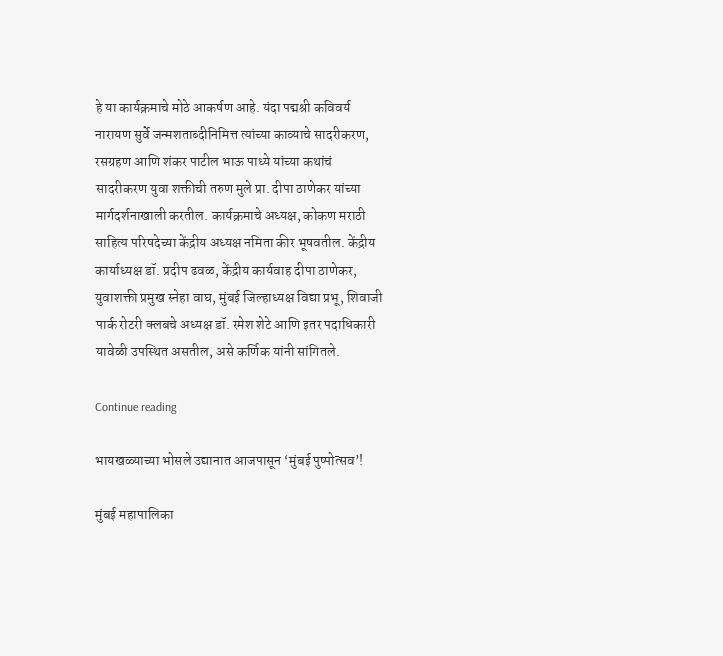हे या कार्यक्रमाचे मोठे आकर्षण आहे. यंदा पद्मश्री कविवर्य नारायण सुर्वे जन्मशताब्दीनिमित्त त्यांच्या काव्याचे सादरीकरण, रसग्रहण आणि शंकर पाटील भाऊ पाध्ये यांच्या कथांचं सादरीकरण युवा शक्तीची तरुण मुले प्रा. दीपा ठाणेकर यांच्या मार्गदर्शनाखाली करतील. कार्यक्रमाचे अध्यक्ष, कोकण मराठी साहित्य परिषदेच्या केंद्रीय अध्यक्ष नमिता कीर भूषवतील. केंद्रीय कार्याध्यक्ष डॉ. प्रदीप ढवळ, केंद्रीय कार्यवाह दीपा ठाणेकर, युवाशक्ती प्रमुख स्नेहा वाघ, मुंबई जिल्हाध्यक्ष विद्या प्रभू, शिवाजी पार्क रोटरी क्लबचे अध्यक्ष डॉ. रमेश शेटे आणि इतर पदाधिकारी यावेळी उपस्थित असतील, असे कर्णिक यांनी सांगितले.

Continue reading

भायखळ्याच्या भोसले उद्यानात आजपासून ‘मुंबई पुष्पोत्सव’!

मुंबई महापालिका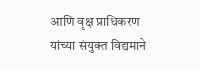आणि वृक्ष प्राधिकरण यांच्या संयुक्त विद्यमाने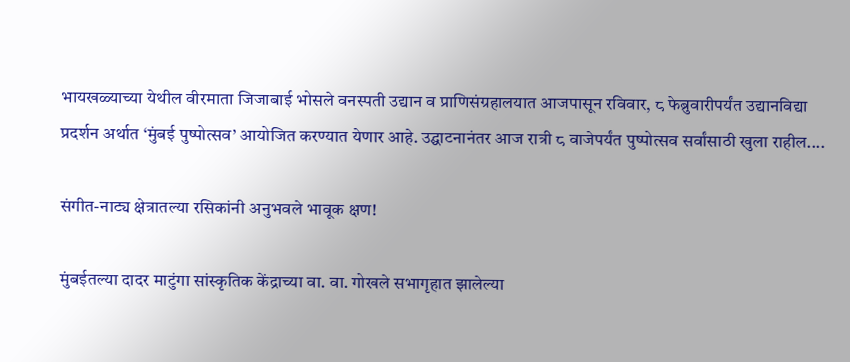भायखळ्याच्या येथील वीरमाता जिजाबाई भोसले वनस्पती उद्यान व प्राणिसंग्रहालयात आजपासून रविवार, ८ फेब्रुवारीपर्यंत उद्यानविद्या प्रदर्शन अर्थात ‘मुंबई पुष्पोत्सव’ आयोजित करण्यात येणार आहे. उद्घाटनानंतर आज रात्री ८ वाजेपर्यंत पुष्पोत्सव सर्वांसाठी खुला राहील....

संगीत-नाट्य क्षेत्रातल्या रसिकांनी अनुभवले भावूक क्षण!

मुंबईतल्या दादर माटुंगा सांस्कृतिक केंद्राच्या वा. वा. गोखले सभागृहात झालेल्या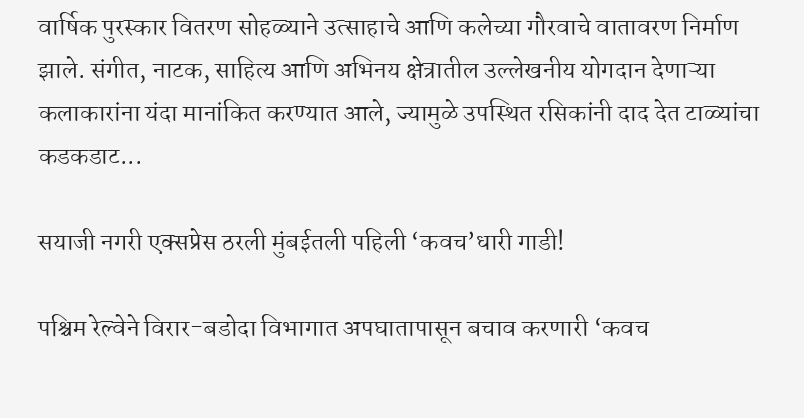वार्षिक पुरस्कार वितरण सोहळ्याने उत्साहाचे आणि कलेच्या गौरवाचे वातावरण निर्माण झाले. संगीत, नाटक, साहित्य आणि अभिनय क्षेत्रातील उल्लेखनीय योगदान देणाऱ्या कलाकारांना यंदा मानांकित करण्यात आले, ज्यामुळे उपस्थित रसिकांनी दाद देत टाळ्यांचा कडकडाट...

सयाजी नगरी एक्सप्रेस ठरली मुंबईतली पहिली ‘कवच’धारी गाडी!

पश्चिम रेल्वेने विरार-बडोदा विभागात अपघातापासून बचाव करणारी ‘कवच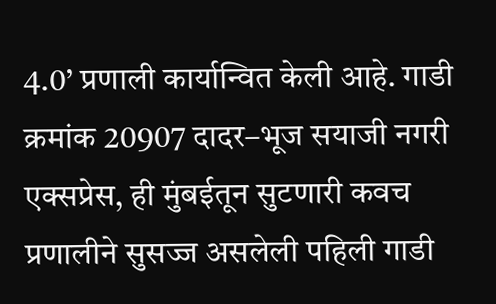4.0’ प्रणाली कार्यान्वित केली आहे. गाडी क्रमांक 20907 दादर–भूज सयाजी नगरी एक्सप्रेस, ही मुंबईतून सुटणारी कवच प्रणालीने सुसज्ज असलेली पहिली गाडी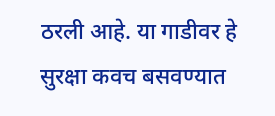ठरली आहे. या गाडीवर हे सुरक्षा कवच बसवण्यात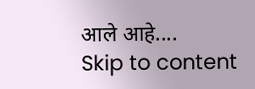आले आहे....
Skip to content